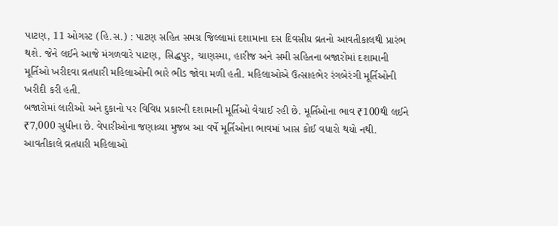પાટણ, 11 ઓગસ્ટ (હિ.સ.) : પાટણ સહિત સમગ્ર જિલ્લામાં દશામાના દસ દિવસીય વ્રતનો આવતીકાલથી પ્રારંભ થશે. જેને લઈને આજે મંગળવારે પાટણ, સિદ્ધપુર, ચાણસ્મા, હારીજ અને સમી સહિતના બજારોમાં દશામાની મૂર્તિઓ ખરીદવા વ્રતધારી મહિલાઓની ભારે ભીડ જોવા મળી હતી. મહિલાઓએ ઉત્સાહભેર રંગબેરંગી મૂર્તિઓની ખરીદી કરી હતી.
બજારોમાં લારીઓ અને દુકાનો પર વિવિધ પ્રકારની દશામાની મૂર્તિઓ વેચાઈ રહી છે. મૂર્તિઓના ભાવ ₹100થી લઈને ₹7,000 સુધીના છે. વેપારીઓના જણાવ્યા મુજબ આ વર્ષે મૂર્તિઓના ભાવમાં ખાસ કોઈ વધારો થયો નથી.
આવતીકાલે વ્રતધારી મહિલાઓ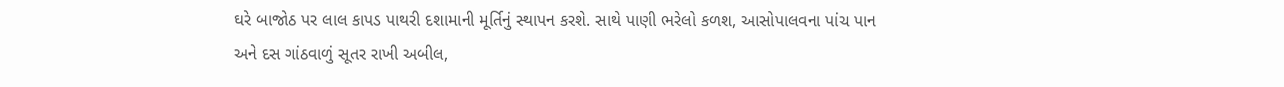ઘરે બાજોઠ પર લાલ કાપડ પાથરી દશામાની મૂર્તિનું સ્થાપન કરશે. સાથે પાણી ભરેલો કળશ, આસોપાલવના પાંચ પાન અને દસ ગાંઠવાળું સૂતર રાખી અબીલ,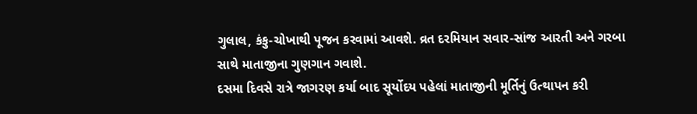ગુલાલ, કંકુ-ચોખાથી પૂજન કરવામાં આવશે. વ્રત દરમિયાન સવાર-સાંજ આરતી અને ગરબા સાથે માતાજીના ગુણગાન ગવાશે.
દસમા દિવસે રાત્રે જાગરણ કર્યા બાદ સૂર્યોદય પહેલાં માતાજીની મૂર્તિનું ઉત્થાપન કરી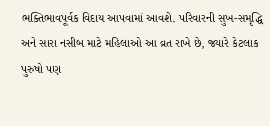ભક્તિભાવપૂર્વક વિદાય આપવામાં આવશે. પરિવારની સુખ-સમૃદ્ધિ અને સારા નસીબ માટે મહિલાઓ આ વ્રત રાખે છે, જ્યારે કેટલાક પુરુષો પણ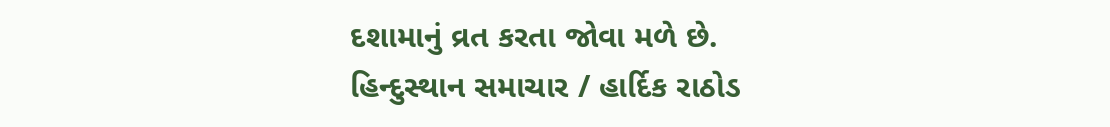દશામાનું વ્રત કરતા જોવા મળે છે.
હિન્દુસ્થાન સમાચાર / હાર્દિક રાઠોડ